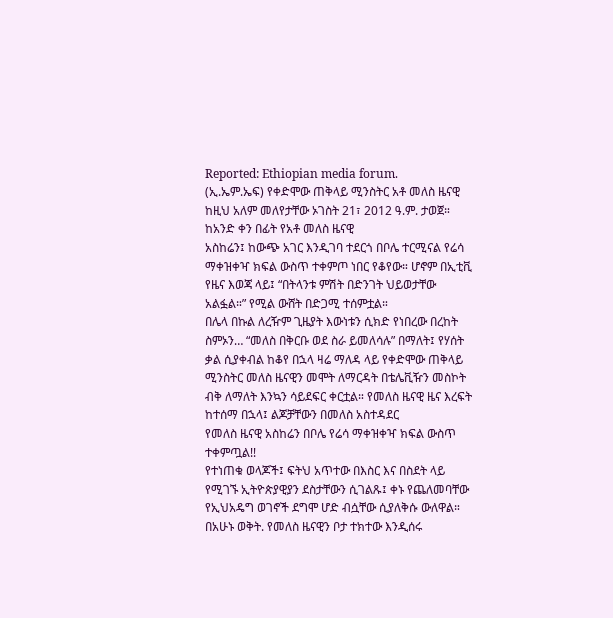Reported: Ethiopian media forum.
(ኢ.ኤም.ኤፍ) የቀድሞው ጠቅላይ ሚንስትር አቶ መለስ ዜናዊ ከዚህ አለም መለየታቸው ኦገስት 21፣ 2012 ዓ.ም. ታወጀ። ከአንድ ቀን በፊት የአቶ መለስ ዜናዊ
አስከሬን፤ ከውጭ አገር እንዲገባ ተደርጎ በቦሌ ተርሚናል የሬሳ ማቀዝቀዣ ክፍል ውስጥ ተቀምጦ ነበር የቆየው። ሆኖም በኢቲቪ የዜና እወጃ ላይ፤ “በትላንቱ ምሽት በድንገት ህይወታቸው አልፏል።” የሚል ውሸት በድጋሚ ተሰምቷል።
በሌላ በኩል ለረዥም ጊዜያት እውነቱን ሲክድ የነበረው በረከት ስምኦን… “መለስ በቅርቡ ወደ ስራ ይመለሳሉ” በማለት፤ የሃሰት ቃል ሲያቀብል ከቆየ በኋላ ዛሬ ማለዳ ላይ የቀድሞው ጠቅላይ ሚንስትር መለስ ዜናዊን መሞት ለማርዳት በቴሌቪዥን መስኮት ብቅ ለማለት እንኳን ሳይደፍር ቀርቷል። የመለስ ዜናዊ ዜና እረፍት ከተሰማ በኋላ፤ ልጆቻቸውን በመለስ አስተዳደር
የመለስ ዜናዊ አስከሬን በቦሌ የሬሳ ማቀዝቀዣ ክፍል ውስጥ ተቀምጧል!!
የተነጠቁ ወላጆች፤ ፍትህ አጥተው በእስር እና በስደት ላይ የሚገኙ ኢትዮጵያዊያን ደስታቸውን ሲገልጹ፤ ቀኑ የጨለመባቸው የኢህአዴግ ወገኖች ደግሞ ሆድ ብሷቸው ሲያለቅሱ ውለዋል።
በአሁኑ ወቅት. የመለስ ዜናዊን ቦታ ተክተው እንዲሰሩ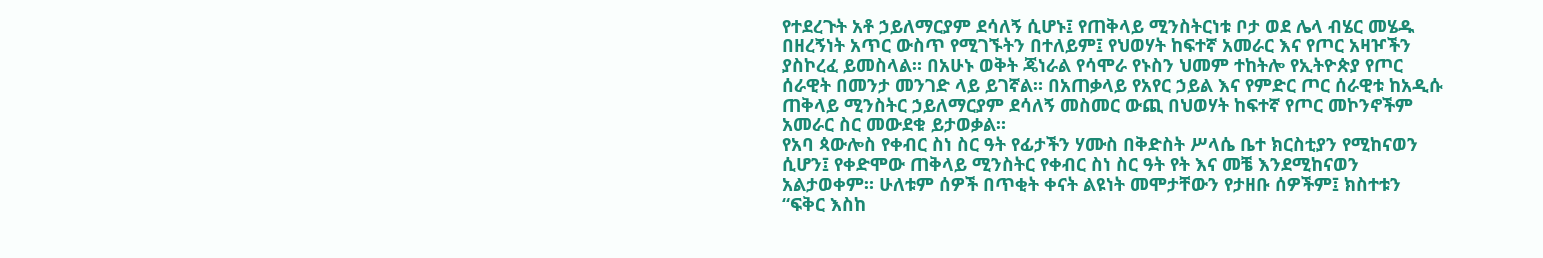የተደረጉት አቶ ኃይለማርያም ደሳለኝ ሲሆኑ፤ የጠቅላይ ሚንስትርነቱ ቦታ ወደ ሌላ ብሄር መሄዱ በዘረኝነት አጥር ውስጥ የሚገኙትን በተለይም፤ የህወሃት ከፍተኛ አመራር እና የጦር አዛዦችን ያስኮረፈ ይመስላል። በአሁኑ ወቅት ጄነራል የሳሞራ የኑስን ህመም ተከትሎ የኢትዮጵያ የጦር ሰራዊት በመንታ መንገድ ላይ ይገኛል። በአጠቃላይ የአየር ኃይል እና የምድር ጦር ሰራዊቱ ከአዲሱ ጠቅላይ ሚንስትር ኃይለማርያም ደሳለኝ መስመር ውጪ በህወሃት ከፍተኛ የጦር መኮንኖችም አመራር ስር መውደቁ ይታወቃል።
የአባ ጳውሎስ የቀብር ስነ ስር ዓት የፊታችን ሃሙስ በቅድስት ሥላሴ ቤተ ክርስቲያን የሚከናወን ሲሆን፤ የቀድሞው ጠቅላይ ሚንስትር የቀብር ስነ ስር ዓት የት እና መቼ እንደሚከናወን አልታወቀም። ሁለቱም ሰዎች በጥቂት ቀናት ልዩነት መሞታቸውን የታዘቡ ሰዎችም፤ ክስተቱን “ፍቅር እስከ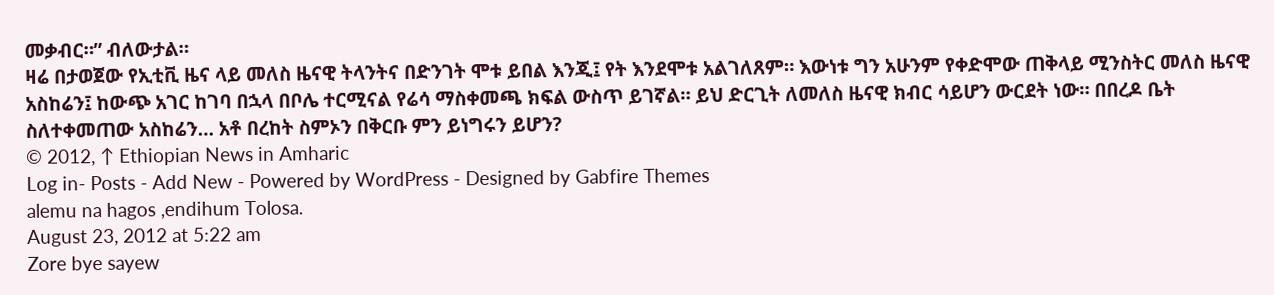መቃብር።” ብለውታል።
ዛሬ በታወጀው የኢቲቪ ዜና ላይ መለስ ዜናዊ ትላንትና በድንገት ሞቱ ይበል እንጂ፤ የት እንደሞቱ አልገለጸም። እውነቱ ግን አሁንም የቀድሞው ጠቅላይ ሚንስትር መለስ ዜናዊ አስከሬን፤ ከውጭ አገር ከገባ በኋላ በቦሌ ተርሚናል የሬሳ ማስቀመጫ ክፍል ውስጥ ይገኛል። ይህ ድርጊት ለመለስ ዜናዊ ክብር ሳይሆን ውርደት ነው። በበረዶ ቤት ስለተቀመጠው አስከሬን… አቶ በረከት ስምኦን በቅርቡ ምን ይነግሩን ይሆን?
© 2012, ↑ Ethiopian News in Amharic
Log in- Posts - Add New - Powered by WordPress - Designed by Gabfire Themes
alemu na hagos ,endihum Tolosa.
August 23, 2012 at 5:22 am
Zore bye sayew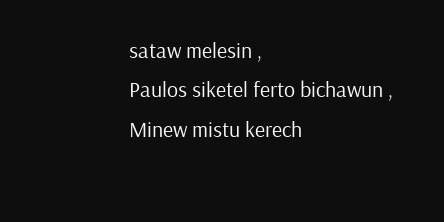sataw melesin ,
Paulos siketel ferto bichawun ,
Minew mistu kerech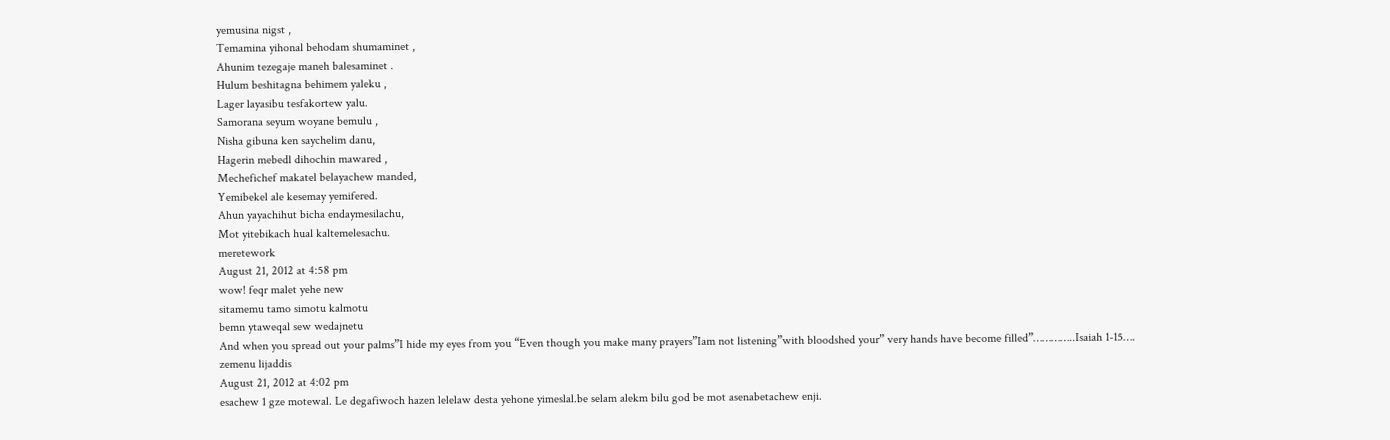yemusina nigst ,
Temamina yihonal behodam shumaminet ,
Ahunim tezegaje maneh balesaminet .
Hulum beshitagna behimem yaleku ,
Lager layasibu tesfakortew yalu.
Samorana seyum woyane bemulu ,
Nisha gibuna ken saychelim danu,
Hagerin mebedl dihochin mawared ,
Mechefichef makatel belayachew manded,
Yemibekel ale kesemay yemifered.
Ahun yayachihut bicha endaymesilachu,
Mot yitebikach hual kaltemelesachu.
meretework
August 21, 2012 at 4:58 pm
wow! feqr malet yehe new
sitamemu tamo simotu kalmotu
bemn ytaweqal sew wedajnetu
And when you spread out your palms”I hide my eyes from you “Even though you make many prayers”Iam not listening”with bloodshed your” very hands have become filled”…………..Isaiah 1-15….
zemenu lijaddis
August 21, 2012 at 4:02 pm
esachew 1 gze motewal. Le degafiwoch hazen lelelaw desta yehone yimeslal.be selam alekm bilu god be mot asenabetachew enji.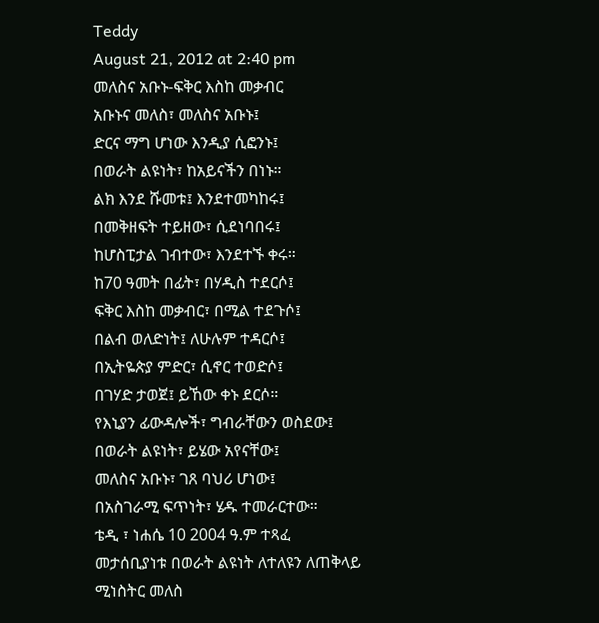Teddy
August 21, 2012 at 2:40 pm
መለስና አቡኑ-ፍቅር እስከ መቃብር
አቡኑና መለስ፣ መለስና አቡኑ፤
ድርና ማግ ሆነው እንዲያ ሲፎንኑ፤
በወራት ልዩነት፣ ከአይናችን በነኑ።
ልክ እንደ ሹመቱ፤ እንደተመካከሩ፤
በመቅዘፍት ተይዘው፣ ሲደነባበሩ፤
ከሆስፒታል ገብተው፣ እንደተኙ ቀሩ።
ከ70 ዓመት በፊት፣ በሃዲስ ተደርሶ፤
ፍቅር እስከ መቃብር፣ በሚል ተደጉሶ፤
በልብ ወለድነት፤ ለሁሉም ተዳርሶ፤
በኢትዬጵያ ምድር፣ ሲኖር ተወድሶ፤
በገሃድ ታወጀ፤ ይኸው ቀኑ ደርሶ።
የእኒያን ፊውዳሎች፣ ግብራቸውን ወስደው፤
በወራት ልዩነት፣ ይሄው አየናቸው፤
መለስና አቡኑ፣ ገጸ ባህሪ ሆነው፤
በአስገራሚ ፍጥነት፣ ሄዱ ተመራርተው።
ቴዲ ፣ ነሐሴ 10 2004 ዓ.ም ተጻፈ
መታሰቢያነቱ በወራት ልዩነት ለተለዩን ለጠቅላይ ሚነስትር መለስ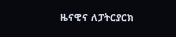ዜናዊና ለፓትርያርክ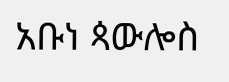አቡነ ጳውሎስ